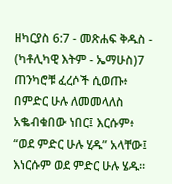ዘካርያስ 6:7 - መጽሐፍ ቅዱስ - (ካቶሊካዊ እትም - ኤማሁስ)7 ጠንካሮቹ ፈረሶች ሲወጡ፥ በምድር ሁሉ ለመመላለስ አቈብቁበው ነበር፤ እርሱም፥ “ወደ ምድር ሁሉ ሂዱ” አላቸው፤ እነርሱም ወደ ምድር ሁሉ ሄዱ።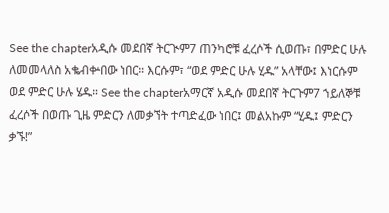See the chapterአዲሱ መደበኛ ትርጒም7 ጠንካሮቹ ፈረሶች ሲወጡ፣ በምድር ሁሉ ለመመላለስ አቈብቍበው ነበር። እርሱም፣ “ወደ ምድር ሁሉ ሂዱ” አላቸው፤ እነርሱም ወደ ምድር ሁሉ ሄዱ። See the chapterአማርኛ አዲሱ መደበኛ ትርጉም7 ኀይለኞቹ ፈረሶች በወጡ ጊዜ ምድርን ለመቃኘት ተጣድፈው ነበር፤ መልአኩም “ሂዱ፤ ምድርን ቃኙ!”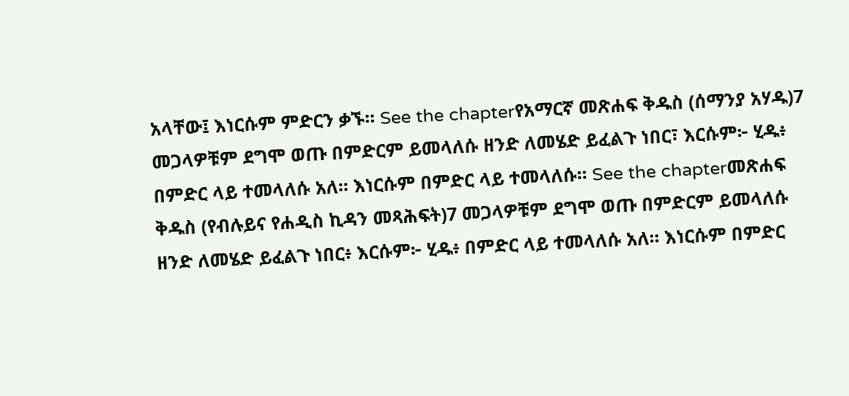አላቸው፤ እነርሱም ምድርን ቃኙ። See the chapterየአማርኛ መጽሐፍ ቅዱስ (ሰማንያ አሃዱ)7 መጋላዎቹም ደግሞ ወጡ በምድርም ይመላለሱ ዘንድ ለመሄድ ይፈልጉ ነበር፣ እርሱም፦ ሂዱ፥ በምድር ላይ ተመላለሱ አለ። እነርሱም በምድር ላይ ተመላለሱ። See the chapterመጽሐፍ ቅዱስ (የብሉይና የሐዲስ ኪዳን መጻሕፍት)7 መጋላዎቹም ደግሞ ወጡ በምድርም ይመላለሱ ዘንድ ለመሄድ ይፈልጉ ነበር፥ እርሱም፦ ሂዱ፥ በምድር ላይ ተመላለሱ አለ። እነርሱም በምድር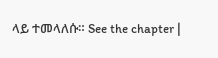ላይ ተመላለሱ። See the chapter |